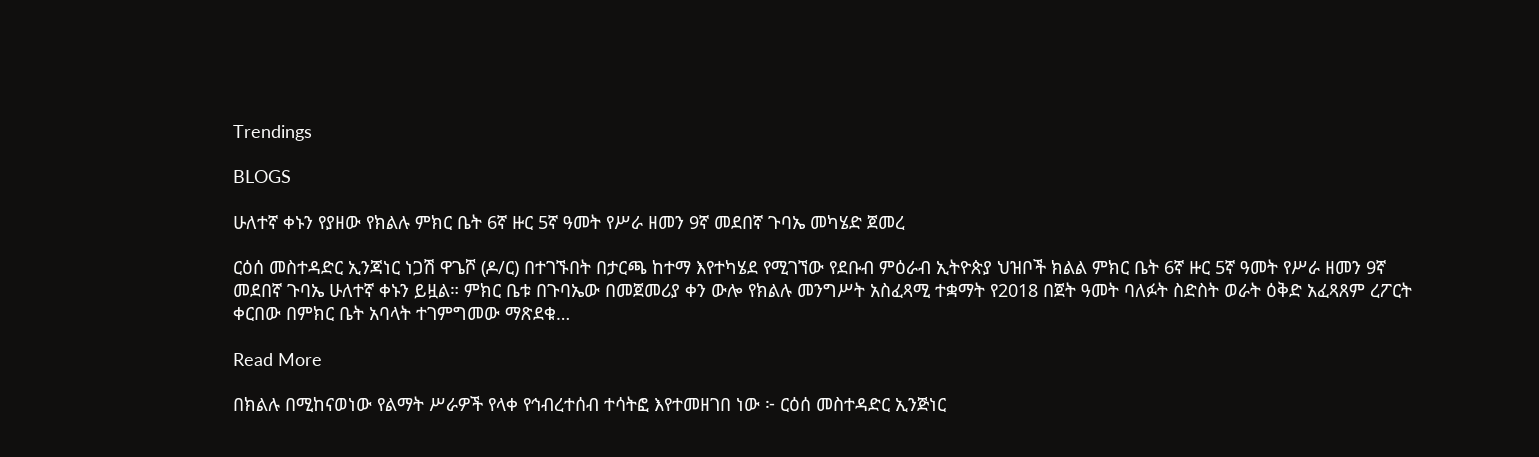Trendings

BLOGS

ሁለተኛ ቀኑን የያዘው የክልሉ ምክር ቤት 6ኛ ዙር 5ኛ ዓመት የሥራ ዘመን 9ኛ መደበኛ ጉባኤ መካሄድ ጀመረ

ርዕሰ መስተዳድር ኢንጃነር ነጋሽ ዋጌሾ (ዶ/ር) በተገኙበት በታርጫ ከተማ እየተካሄደ የሚገኘው የደቡብ ምዕራብ ኢትዮጵያ ህዝቦች ክልል ምክር ቤት 6ኛ ዙር 5ኛ ዓመት የሥራ ዘመን 9ኛ መደበኛ ጉባኤ ሁለተኛ ቀኑን ይዟል። ምክር ቤቱ በጉባኤው በመጀመሪያ ቀን ውሎ የክልሉ መንግሥት አስፈጻሚ ተቋማት የ2018 በጀት ዓመት ባለፉት ስድስት ወራት ዕቅድ አፈጻጸም ረፖርት ቀርበው በምክር ቤት አባላት ተገምግመው ማጽደቁ…

Read More

በክልሉ በሚከናወነው የልማት ሥራዎች የላቀ የኅብረተሰብ ተሳትፎ እየተመዘገበ ነው ፦ ርዕሰ መስተዳድር ኢንጅነር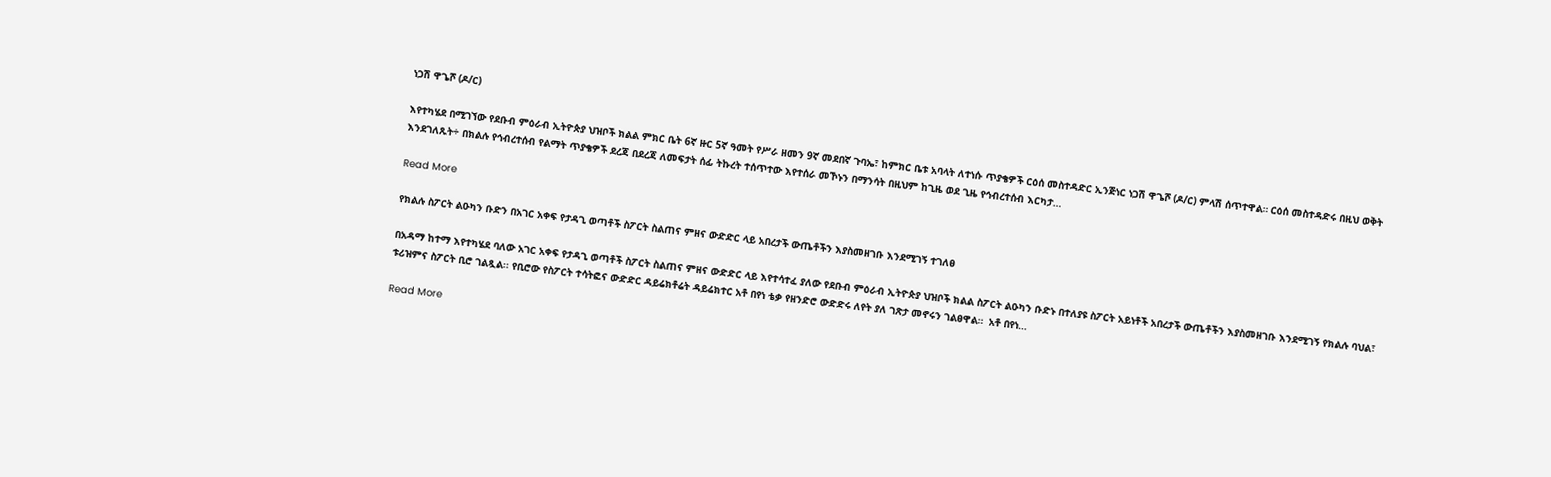ነጋሽ ዋጌሾ (ዶ/ር)

እየተካሄደ በሚገኘው የደቡብ ምዕራብ ኢትዮጵያ ህዝቦች ክልል ምክር ቤት 6ኛ ዙር 5ኛ ዓመት የሥራ ዘመን 9ኛ መደበኛ ጉባኤ፣ ከምክር ቤቱ አባላት ለተነሱ ጥያቄዎች ርዕሰ መስተዳድር ኢንጅነር ነጋሽ ዋጌሾ (ዶ/ር) ምላሽ ሰጥተዋል። ርዕሰ መስተዳድሩ በዚህ ወቅት እንደገለጹት÷ በክልሉ የኅብረተሰብ የልማት ጥያቄዎች ደረጃ በደረጃ ለመፍታት ሰፊ ትኩረት ተሰጥተው እየተሰራ መኾኑን በማንሳት በዚህም ከጊዜ ወደ ጊዜ የኅብረተሰብ እርካታ…

Read More

የክልሉ ስፖርት ልዑካን ቡድን በአገር አቀፍ የታዳጊ ወጣቶች ስፖርት ስልጠና ምዘና ውድድር ላይ አበረታች ውጤቶችን እያስመዘገቡ እንደሚገኝ ተገለፀ

በአዳማ ከተማ እየተካሄደ ባለው አገር አቀፍ የታዳጊ ወጣቶች ስፖርት ስልጠና ምዘና ውድድር ላይ እየተሳተፈ ያለው የደቡብ ምዕራብ ኢትዮጵያ ህዝቦች ክልል ስፖርት ልዑካን ቡድኑ በተለያዩ ስፖርት አይነቶች አበረታች ውጤቶችን እያስመዘገቡ እንደሚገኝ የክልሉ ባህል፣ ቱሪዝምና ስፖርት ቢሮ ገልጿል፡፡ የቢሮው የስፖርት ተሳትፎና ውድድር ዳይሬክቶሬት ዳይሬክተር አቶ በየነ ቴቃ የዘንድሮ ውድድሩ ለየት ያለ ገጽታ መኖሩን ገልፀዋል።  አቶ በየነ…

Read More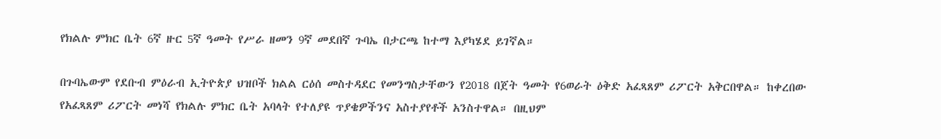የክልሉ ምክር ቤት 6ኛ ዙር 5ኛ ዓመት የሥራ ዘመን 9ኛ መደበኛ ጉባኤ በታርጫ ከተማ እያካሄደ ይገኛል።

በጉባኤውም የደቡብ ምዕራብ ኢትዮጵያ ህዝቦች ክልል ርዕሰ መስተዳደር የመንግስታቸውን የ2018 በጀት ዓመት የ6ወራት ዕቅድ አፈጻጸም ሪፖርት አቅርበዋል። ከቀረበው የአፈጻጸም ሪፖርት መነሻ የክልሉ ምክር ቤት አባላት የተለያዩ ጥያቄዎችንና አስተያየቶች አንስተዋል። በዚህም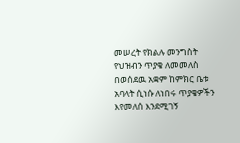መሠረት የክልሉ መንግስት የህዝብን ጥያቄ ለመመለስ በወሰደዉ አቋም ከምክር ቤቱ አባላት ሲነሱ ለነበሩ ጥያቄዎችን እየመለሰ እንደሚገኝ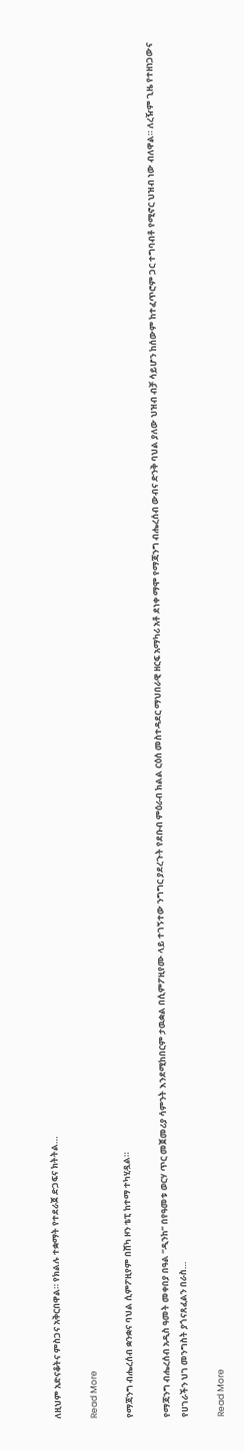ለዚህም አድናቆትና ምስጋና አቅርበዋል። የክልሉ ተቋማት የተደራጀ ድጋፍና ክትትል…

Read More

የማጃንግ ብሔረሰብ ቋንቋና ባህል ሲምፖዚየም በሸካ ዞን ቴፒ ከተማ ተካሂዷል።

የማጃንግ ብሔረሰብ አዲስ ዓመት መቀበያ በዓል “ዲንከ” በየዓመቱ ወርሃ ጥር መጀመሪያ ሳምንት እንደሚከበርም ታዉቋል በሲምፖዚየሙ ላይ ተገኝተው ንግግር ያደረጉት የደቡብ ምዕራብ ክልል ርዕሰ መስተዳደር ማህበራዊ ዘርፍ አማካሪ አቶ ደነቀ ማሞ የማጃንግ ብሔረሰብ ውብና ድንቅ ባህል ያለው ህዝብ ብቻ ሳይሆን ከሰውም ከተፈጥሮም ጋር ተግባብቶ የሚኖር ህዝብ ነው ብለዋል። ለረዥም ጊዜ የተዘነጋውና የሀገራችን ህገ መንግስት ያጎናጸፈልን በራስ…

Read More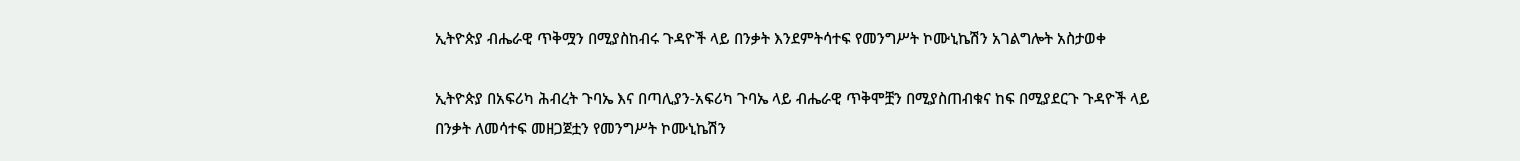ኢትዮጵያ ብሔራዊ ጥቅሟን በሚያስከብሩ ጉዳዮች ላይ በንቃት እንደምትሳተፍ የመንግሥት ኮሙኒኬሽን አገልግሎት አስታወቀ

ኢትዮጵያ በአፍሪካ ሕብረት ጉባኤ እና በጣሊያን-አፍሪካ ጉባኤ ላይ ብሔራዊ ጥቅሞቿን በሚያስጠብቁና ከፍ በሚያደርጉ ጉዳዮች ላይ በንቃት ለመሳተፍ መዘጋጀቷን የመንግሥት ኮሙኒኬሽን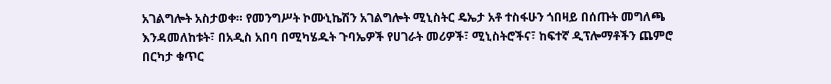አገልግሎት አስታወቀ። የመንግሥት ኮሙኒኬሽን አገልግሎት ሚኒስትር ዴኤታ አቶ ተስፋሁን ጎበዛይ በሰጡት መግለጫ እንዳመለከቱት፣ በአዲስ አበባ በሚካሄዱት ጉባኤዎች የሀገራት መሪዎች፣ ሚኒስትሮችና፣ ከፍተኛ ዲፕሎማቶችን ጨምሮ በርካታ ቁጥር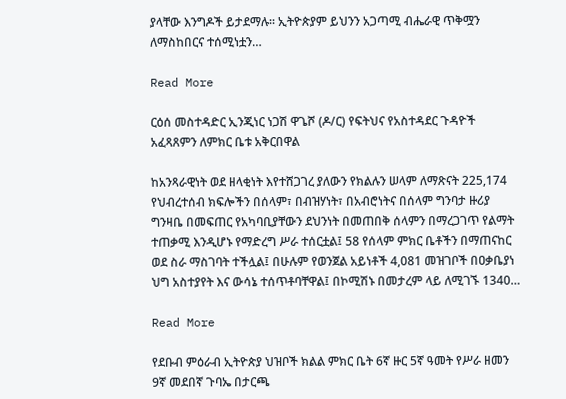ያላቸው እንግዶች ይታደማሉ። ኢትዮጵያም ይህንን አጋጣሚ ብሔራዊ ጥቅሟን ለማስከበርና ተሰሚነቷን…

Read More

ርዕሰ መስተዳድር ኢንጂነር ነጋሽ ዋጌሾ (ዶ/ር) የፍትህና የአስተዳደር ጉዳዮች አፈጻጸምን ለምክር ቤቱ አቅርበዋል

ከአንጻራዊነት ወደ ዘላቂነት እየተሸጋገረ ያለውን የክልሉን ሠላም ለማጽናት 225,174 የህብረተሰብ ክፍሎችን በሰላም፣ በብዝሃነት፣ በአብሮነትና በሰላም ግንባታ ዙሪያ ግንዛቤ በመፍጠር የአካባቢያቸውን ደህንነት በመጠበቅ ሰላምን በማረጋገጥ የልማት ተጠቃሚ እንዲሆኑ የማድረግ ሥራ ተሰርቷል፤ 58 የሰላም ምክር ቤቶችን በማጠናከር ወደ ስራ ማስገባት ተችሏል፤ በሁሉም የወንጀል አይነቶች 4,081 መዝገቦች በዐቃቤያነ ህግ አስተያየት እና ውሳኔ ተሰጥቶባቸዋል፤ በኮሚሽኑ በመታረም ላይ ለሚገኙ 1340…

Read More

የደቡብ ምዕራብ ኢትዮጵያ ህዝቦች ክልል ምክር ቤት 6ኛ ዙር 5ኛ ዓመት የሥራ ዘመን 9ኛ መደበኛ ጉባኤ በታርጫ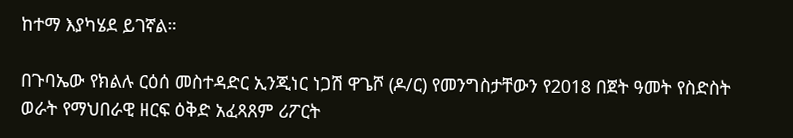ከተማ እያካሄደ ይገኛል።

በጉባኤው የክልሉ ርዕሰ መስተዳድር ኢንጂነር ነጋሽ ዋጌሾ (ዶ/ር) የመንግስታቸውን የ2018 በጀት ዓመት የስድስት ወራት የማህበራዊ ዘርፍ ዕቅድ አፈጻጸም ሪፖርት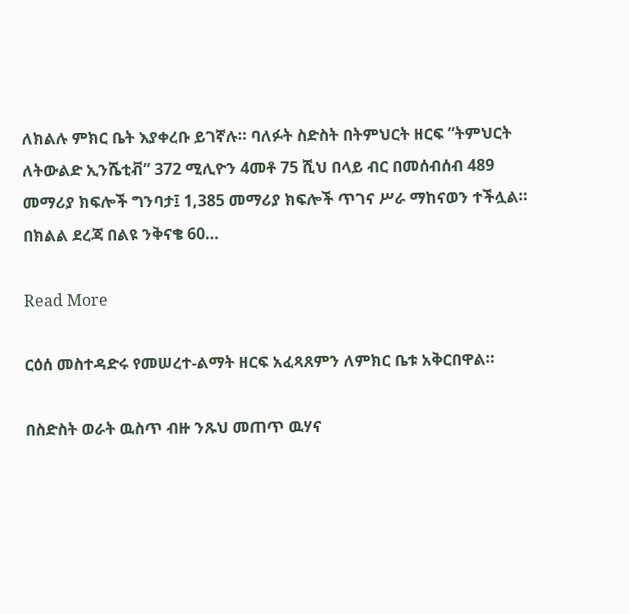ለክልሉ ምክር ቤት እያቀረቡ ይገኛሉ። ባለፉት ስድስት በትምህርት ዘርፍ ”ትምህርት ለትውልድ ኢንሼቲቭ” 372 ሚሊዮን 4መቶ 75 ሺህ በላይ ብር በመሰብሰብ 489 መማሪያ ክፍሎች ግንባታ፤ 1,385 መማሪያ ክፍሎች ጥገና ሥራ ማከናወን ተችሏል። በክልል ደረጃ በልዩ ንቅናቄ 60…

Read More

ርዕሰ መስተዳድሩ የመሠረተ-ልማት ዘርፍ አፈጻጸምን ለምክር ቤቱ አቅርበዋል።

በስድስት ወራት ዉስጥ ብዙ ንጹህ መጠጥ ዉሃና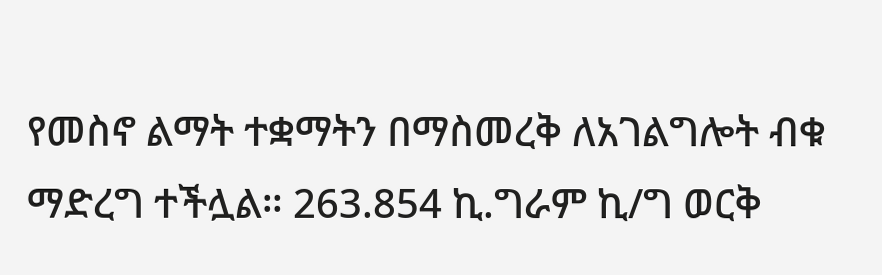የመስኖ ልማት ተቋማትን በማስመረቅ ለአገልግሎት ብቁ ማድረግ ተችሏል። 263.854 ኪ.ግራም ኪ/ግ ወርቅ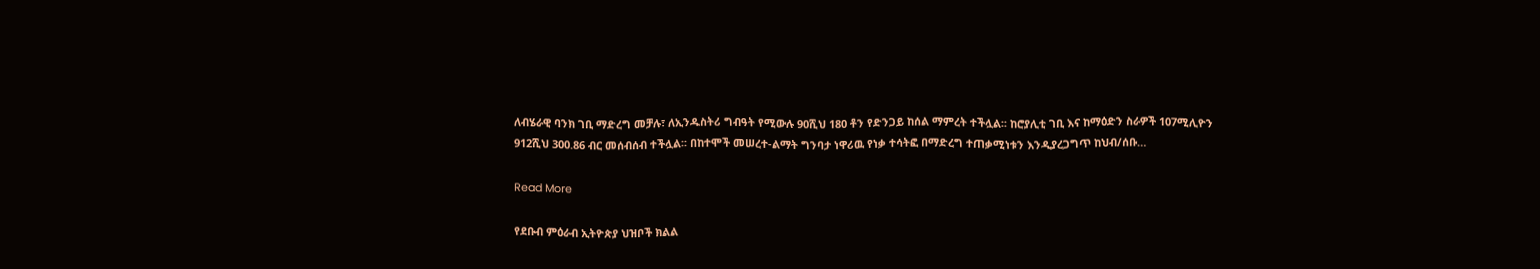ለብሄራዊ ባንክ ገቢ ማድረግ መቻሉ፣ ለኢንዱስትሪ ግብዓት የሚውሉ 90ሺህ 180 ቶን የድንጋይ ከሰል ማምረት ተችሏል፡፡ ከሮያሊቲ ገቢ እና ከማዕድን ስራዎች 107ሚሊዮን 912ሺህ 300.86 ብር መሰብሰብ ተችሏል፡፡ በከተሞች መሠረተ-ልማት ግንባታ ነዋሪዉ የነቃ ተሳትፎ በማድረግ ተጠቃሚነቱን እንዲያረጋግጥ ከህብ/ሰቡ…

Read More

የደቡብ ምዕራብ ኢትዮጵያ ህዝቦች ክልል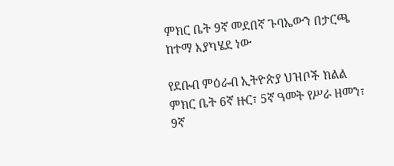ምክር ቤት 9ኛ መደበኛ ጉባኤውን በታርጫ ከተማ እያካሄደ ነው

የደቡብ ምዕራብ ኢትዮጵያ ህዝቦች ክልል ምክር ቤት 6ኛ ዙር፣ 5ኛ ዓመት የሥራ ዘመን፣ 9ኛ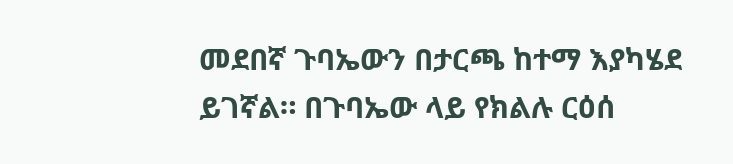መደበኛ ጉባኤውን በታርጫ ከተማ እያካሄደ ይገኛል። በጉባኤው ላይ የክልሉ ርዕሰ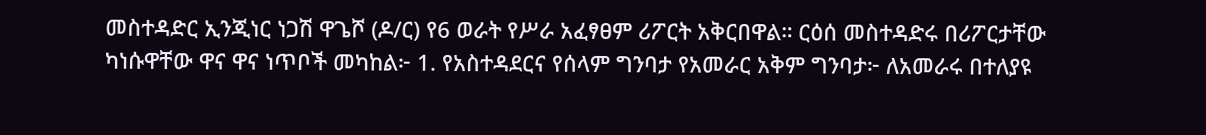መስተዳድር ኢንጂነር ነጋሽ ዋጌሾ (ዶ/ር) የ6 ወራት የሥራ አፈፃፀም ሪፖርት አቅርበዋል። ርዕሰ መስተዳድሩ በሪፖርታቸው ካነሱዋቸው ዋና ዋና ነጥቦች መካከል፦ 1. የአስተዳደርና የሰላም ግንባታ የአመራር አቅም ግንባታ፦ ለአመራሩ በተለያዩ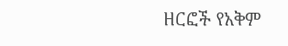ዘርፎች የአቅም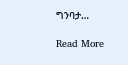ግንባታ…

Read More